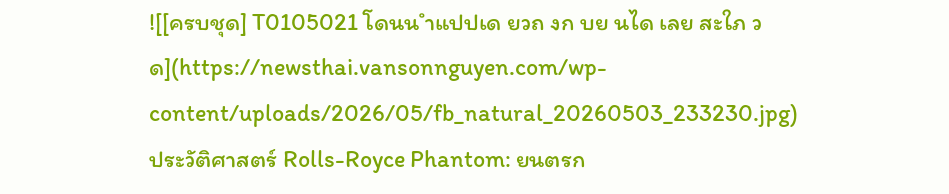![[ครบชุด] T0105021 โดนน ำแปปเด ยวถ งก บย นได เลย สะใภ วด](https://newsthai.vansonnguyen.com/wp-content/uploads/2026/05/fb_natural_20260503_233230.jpg)
ประวัติศาสตร์ Rolls-Royce Phantom: ยนตรก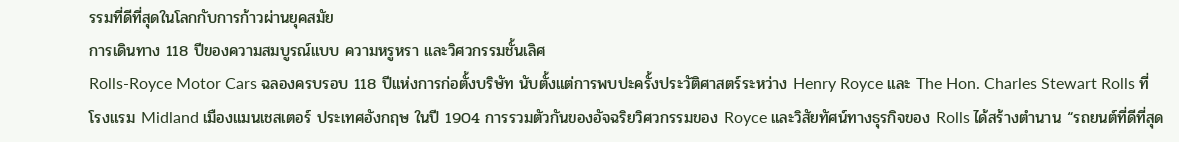รรมที่ดีที่สุดในโลกกับการก้าวผ่านยุคสมัย
การเดินทาง 118 ปีของความสมบูรณ์แบบ ความหรูหรา และวิศวกรรมชั้นเลิศ
Rolls-Royce Motor Cars ฉลองครบรอบ 118 ปีแห่งการก่อตั้งบริษัท นับตั้งแต่การพบปะครั้งประวัติศาสตร์ระหว่าง Henry Royce และ The Hon. Charles Stewart Rolls ที่โรงแรม Midland เมืองแมนเชสเตอร์ ประเทศอังกฤษ ในปี 1904 การรวมตัวกันของอัจฉริยวิศวกรรมของ Royce และวิสัยทัศน์ทางธุรกิจของ Rolls ได้สร้างตำนาน “รถยนต์ที่ดีที่สุด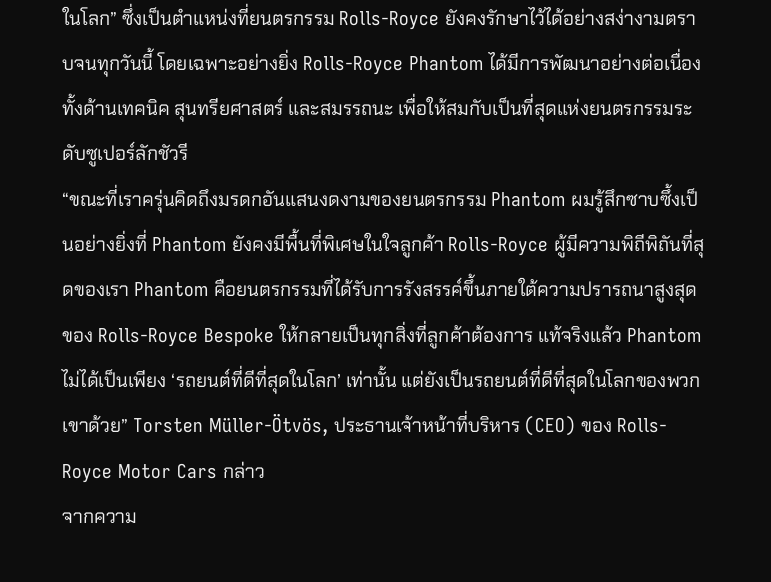ในโลก” ซึ่งเป็นตำแหน่งที่ยนตรกรรม Rolls-Royce ยังคงรักษาไว้ได้อย่างสง่างามตราบจนทุกวันนี้ โดยเฉพาะอย่างยิ่ง Rolls-Royce Phantom ได้มีการพัฒนาอย่างต่อเนื่องทั้งด้านเทคนิค สุนทรียศาสตร์ และสมรรถนะ เพื่อให้สมกับเป็นที่สุดแห่งยนตรกรรมระดับซูเปอร์ลักชัวรี
“ขณะที่เราครุ่นคิดถึงมรดกอันแสนงดงามของยนตรกรรม Phantom ผมรู้สึกซาบซึ้งเป็นอย่างยิ่งที่ Phantom ยังคงมีพื้นที่พิเศษในใจลูกค้า Rolls-Royce ผู้มีความพิถีพิถันที่สุดของเรา Phantom คือยนตรกรรมที่ได้รับการรังสรรค์ขึ้นภายใต้ความปรารถนาสูงสุดของ Rolls-Royce Bespoke ให้กลายเป็นทุกสิ่งที่ลูกค้าต้องการ แท้จริงแล้ว Phantom ไม่ได้เป็นเพียง ‘รถยนต์ที่ดีที่สุดในโลก’ เท่านั้น แต่ยังเป็นรถยนต์ที่ดีที่สุดในโลกของพวกเขาด้วย” Torsten Müller-Ötvös, ประธานเจ้าหน้าที่บริหาร (CEO) ของ Rolls-Royce Motor Cars กล่าว
จากความ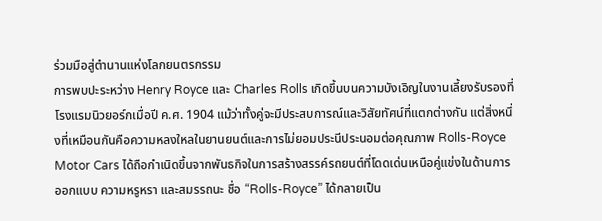ร่วมมือสู่ตำนานแห่งโลกยนตรกรรม
การพบปะระหว่าง Henry Royce และ Charles Rolls เกิดขึ้นบนความบังเอิญในงานเลี้ยงรับรองที่โรงแรมนิวยอร์กเมื่อปี ค.ศ. 1904 แม้ว่าทั้งคู่จะมีประสบการณ์และวิสัยทัศน์ที่แตกต่างกัน แต่สิ่งหนึ่งที่เหมือนกันคือความหลงใหลในยานยนต์และการไม่ยอมประนีประนอมต่อคุณภาพ Rolls-Royce Motor Cars ได้ถือกำเนิดขึ้นจากพันธกิจในการสร้างสรรค์รถยนต์ที่โดดเด่นเหนือคู่แข่งในด้านการออกแบบ ความหรูหรา และสมรรถนะ ชื่อ “Rolls-Royce” ได้กลายเป็น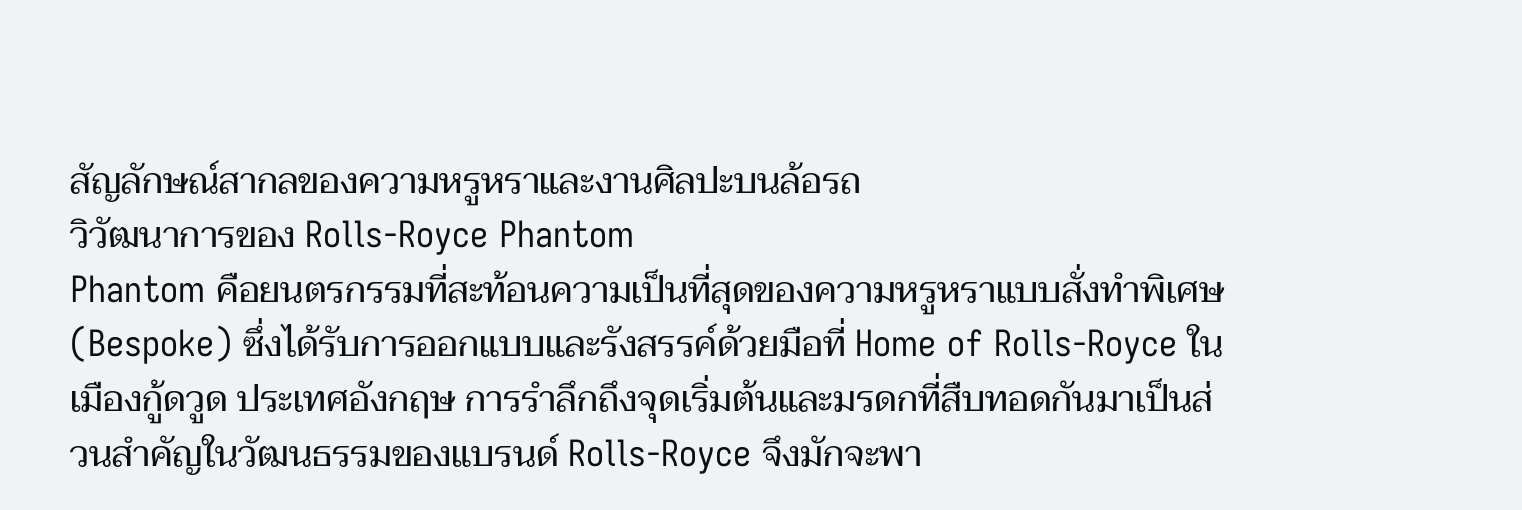สัญลักษณ์สากลของความหรูหราและงานศิลปะบนล้อรถ
วิวัฒนาการของ Rolls-Royce Phantom
Phantom คือยนตรกรรมที่สะท้อนความเป็นที่สุดของความหรูหราแบบสั่งทำพิเศษ (Bespoke) ซึ่งได้รับการออกแบบและรังสรรค์ด้วยมือที่ Home of Rolls-Royce ในเมืองกู้ดวูด ประเทศอังกฤษ การรำลึกถึงจุดเริ่มต้นและมรดกที่สืบทอดกันมาเป็นส่วนสำคัญในวัฒนธรรมของแบรนด์ Rolls-Royce จึงมักจะพา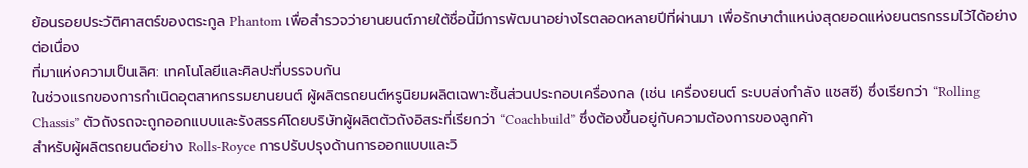ย้อนรอยประวัติศาสตร์ของตระกูล Phantom เพื่อสำรวจว่ายานยนต์ภายใต้ชื่อนี้มีการพัฒนาอย่างไรตลอดหลายปีที่ผ่านมา เพื่อรักษาตำแหน่งสุดยอดแห่งยนตรกรรมไว้ได้อย่างต่อเนื่อง
ที่มาแห่งความเป็นเลิศ: เทคโนโลยีและศิลปะที่บรรจบกัน
ในช่วงแรกของการกำเนิดอุตสาหกรรมยานยนต์ ผู้ผลิตรถยนต์หรูนิยมผลิตเฉพาะชิ้นส่วนประกอบเครื่องกล (เช่น เครื่องยนต์ ระบบส่งกำลัง แชสซี) ซึ่งเรียกว่า “Rolling Chassis” ตัวถังรถจะถูกออกแบบและรังสรรค์โดยบริษัทผู้ผลิตตัวถังอิสระที่เรียกว่า “Coachbuild” ซึ่งต้องขึ้นอยู่กับความต้องการของลูกค้า
สำหรับผู้ผลิตรถยนต์อย่าง Rolls-Royce การปรับปรุงด้านการออกแบบและวิ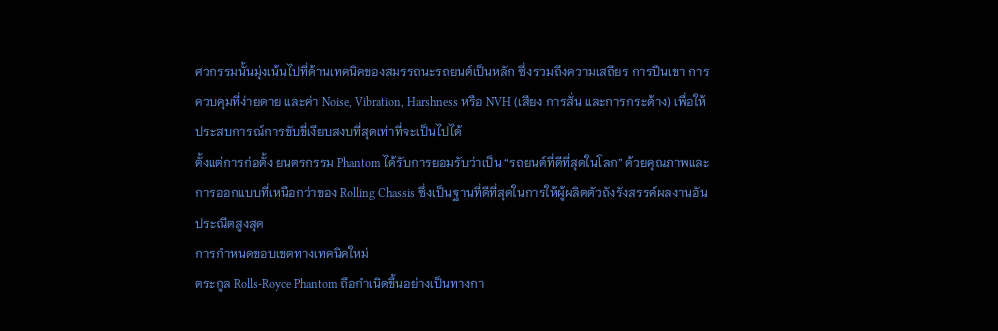ศวกรรมนั้นมุ่งเน้นไปที่ด้านเทคนิคของสมรรถนะรถยนต์เป็นหลัก ซึ่งรวมถึงความเสถียร การปีนเขา การควบคุมที่ง่ายดาย และค่า Noise, Vibration, Harshness หรือ NVH (เสียง การสั่น และการกระด้าง) เพื่อให้ประสบการณ์การขับขี่เงียบสงบที่สุดเท่าที่จะเป็นไปได้
ตั้งแต่การก่อตั้ง ยนตรกรรม Phantom ได้รับการยอมรับว่าเป็น “รถยนต์ที่ดีที่สุดในโลก” ด้วยคุณภาพและการออกแบบที่เหนือกว่าของ Rolling Chassis ซึ่งเป็นฐานที่ดีที่สุดในการให้ผู้ผลิตตัวถังรังสรรค์ผลงานอันประณีตสูงสุด
การกำหนดขอบเขตทางเทคนิคใหม่
ตระกูล Rolls-Royce Phantom ถือกำเนิดขึ้นอย่างเป็นทางกา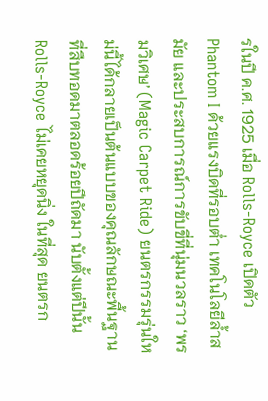รในปี ค.ศ. 1925 เมื่อ Rolls-Royce เปิดตัว Phantom I ด้วยแรงบิดที่รอบต่ำ เทคโนโลยีล้ำสมัย และประสบการณ์การขับขี่ที่นุ่มนวลราว ‘พรมวิเศษ’ (Magic Carpet Ride) ยนตรกรรมรุ่นใหม่นี้ได้กลายเป็นต้นแบบของคุณลักษณะพื้นฐานที่สืบทอดมาตลอดร้อยปีถัดมา นับตั้งแต่ปีนั้น Rolls-Royce ไม่เคยหยุดนิ่ง ในที่สุด ยนตรก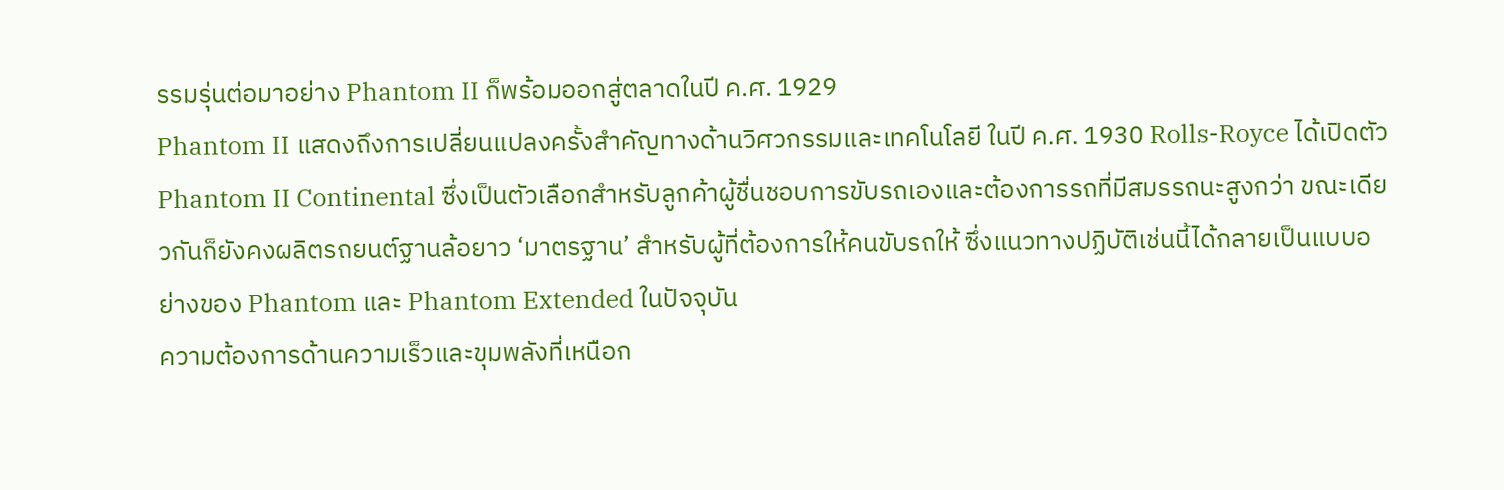รรมรุ่นต่อมาอย่าง Phantom II ก็พร้อมออกสู่ตลาดในปี ค.ศ. 1929
Phantom II แสดงถึงการเปลี่ยนแปลงครั้งสำคัญทางด้านวิศวกรรมและเทคโนโลยี ในปี ค.ศ. 1930 Rolls-Royce ได้เปิดตัว Phantom II Continental ซึ่งเป็นตัวเลือกสำหรับลูกค้าผู้ชื่นชอบการขับรถเองและต้องการรถที่มีสมรรถนะสูงกว่า ขณะเดียวกันก็ยังคงผลิตรถยนต์ฐานล้อยาว ‘มาตรฐาน’ สำหรับผู้ที่ต้องการให้คนขับรถให้ ซึ่งแนวทางปฏิบัติเช่นนี้ได้กลายเป็นแบบอย่างของ Phantom และ Phantom Extended ในปัจจุบัน
ความต้องการด้านความเร็วและขุมพลังที่เหนือก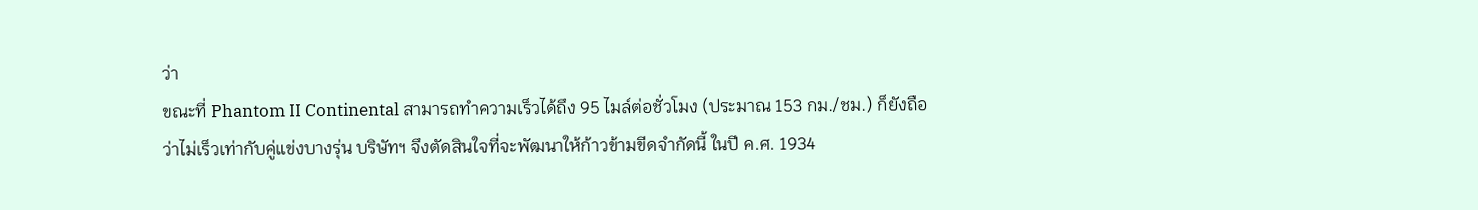ว่า
ขณะที่ Phantom II Continental สามารถทำความเร็วได้ถึง 95 ไมล์ต่อชั่วโมง (ประมาณ 153 กม./ชม.) ก็ยังถือว่าไม่เร็วเท่ากับคู่แข่งบางรุ่น บริษัทฯ จึงตัดสินใจที่จะพัฒนาให้ก้าวข้ามขีดจำกัดนี้ ในปี ค.ศ. 1934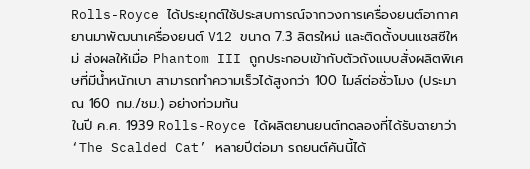Rolls-Royce ได้ประยุกต์ใช้ประสบการณ์จากวงการเครื่องยนต์อากาศยานมาพัฒนาเครื่องยนต์ V12 ขนาด 7.3 ลิตรใหม่ และติดตั้งบนแชสซีใหม่ ส่งผลให้เมื่อ Phantom III ถูกประกอบเข้ากับตัวถังแบบสั่งผลิตพิเศษที่มีน้ำหนักเบา สามารถทำความเร็วได้สูงกว่า 100 ไมล์ต่อชั่วโมง (ประมาณ 160 กม./ชม.) อย่างท่วมท้น
ในปี ค.ศ. 1939 Rolls-Royce ได้ผลิตยานยนต์ทดลองที่ได้รับฉายาว่า ‘The Scalded Cat’ หลายปีต่อมา รถยนต์คันนี้ได้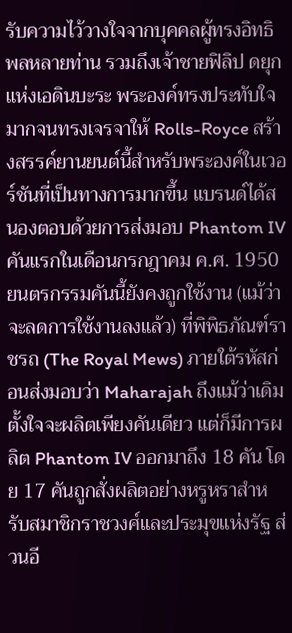รับความไว้วางใจจากบุคคลผู้ทรงอิทธิพลหลายท่าน รวมถึงเจ้าชายฟิลิป ดยุกแห่งเอดินบะระ พระองค์ทรงประทับใจมากจนทรงเจรจาให้ Rolls-Royce สร้างสรรค์ยานยนต์นี้สำหรับพระองค์ในเวอร์ชันที่เป็นทางการมากขึ้น แบรนด์ได้สนองตอบด้วยการส่งมอบ Phantom IV คันแรกในเดือนกรกฎาคม ค.ศ. 1950 ยนตรกรรมคันนี้ยังคงถูกใช้งาน (แม้ว่าจะลดการใช้งานลงแล้ว) ที่พิพิธภัณฑ์ราชรถ (The Royal Mews) ภายใต้รหัสก่อนส่งมอบว่า Maharajah ถึงแม้ว่าเดิมตั้งใจจะผลิตเพียงคันเดียว แต่ก็มีการผลิต Phantom IV ออกมาถึง 18 คัน โดย 17 คันถูกสั่งผลิตอย่างหรูหราสำหรับสมาชิกราชวงศ์และประมุขแห่งรัฐ ส่วนอี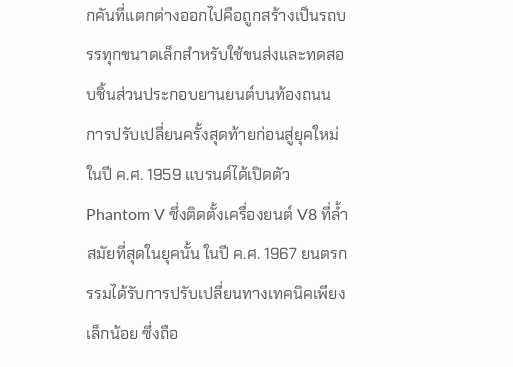กคันที่แตกต่างออกไปคือถูกสร้างเป็นรถบรรทุกขนาดเล็กสำหรับใช้ขนส่งและทดสอบชิ้นส่วนประกอบยานยนต์บนท้องถนน
การปรับเปลี่ยนครั้งสุดท้ายก่อนสู่ยุคใหม่
ในปี ค.ศ. 1959 แบรนด์ได้เปิดตัว Phantom V ซึ่งติดตั้งเครื่องยนต์ V8 ที่ล้ำสมัยที่สุดในยุคนั้น ในปี ค.ศ. 1967 ยนตรกรรมได้รับการปรับเปลี่ยนทางเทคนิคเพียงเล็กน้อย ซึ่งถือ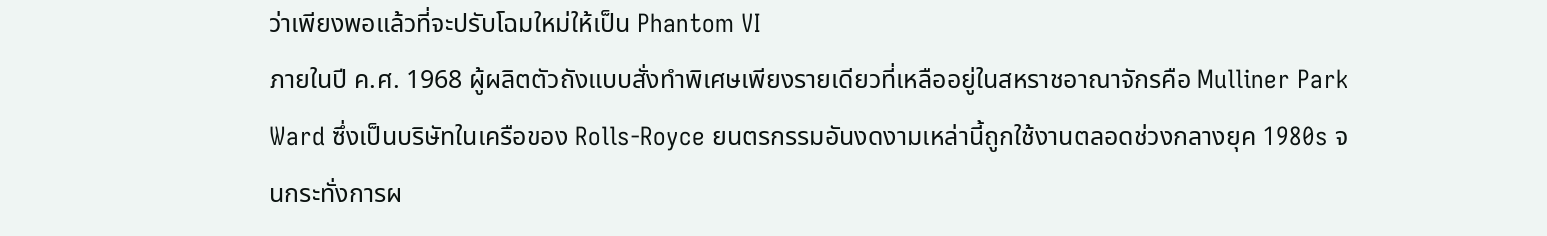ว่าเพียงพอแล้วที่จะปรับโฉมใหม่ให้เป็น Phantom VI
ภายในปี ค.ศ. 1968 ผู้ผลิตตัวถังแบบสั่งทำพิเศษเพียงรายเดียวที่เหลืออยู่ในสหราชอาณาจักรคือ Mulliner Park Ward ซึ่งเป็นบริษัทในเครือของ Rolls-Royce ยนตรกรรมอันงดงามเหล่านี้ถูกใช้งานตลอดช่วงกลางยุค 1980s จนกระทั่งการผ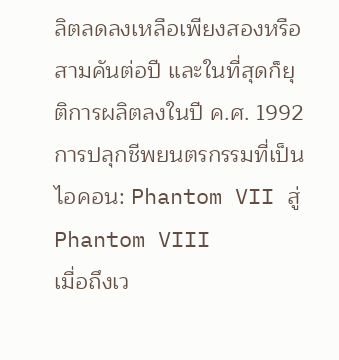ลิตลดลงเหลือเพียงสองหรือสามคันต่อปี และในที่สุดก็ยุติการผลิตลงในปี ค.ศ. 1992
การปลุกชีพยนตรกรรมที่เป็นไอคอน: Phantom VII สู่ Phantom VIII
เมื่อถึงเว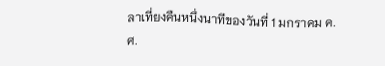ลาเที่ยงคืนหนึ่งนาทีของวันที่ 1 มกราคม ค.ศ.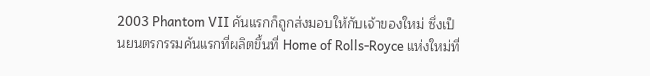2003 Phantom VII คันแรกก็ถูกส่งมอบให้กับเจ้าของใหม่ ซึ่งเป็นยนตรกรรมคันแรกที่ผลิตขึ้นที่ Home of Rolls-Royce แห่งใหม่ที่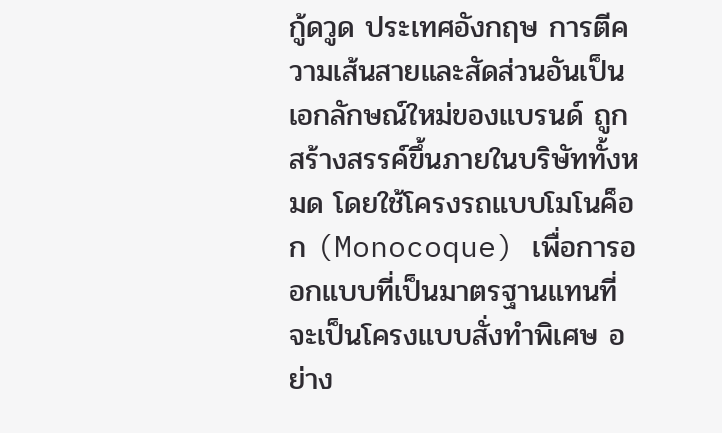กู้ดวูด ประเทศอังกฤษ การตีความเส้นสายและสัดส่วนอันเป็นเอกลักษณ์ใหม่ของแบรนด์ ถูกสร้างสรรค์ขึ้นภายในบริษัททั้งหมด โดยใช้โครงรถแบบโมโนค็อก (Monocoque) เพื่อการออกแบบที่เป็นมาตรฐานแทนที่จะเป็นโครงแบบสั่งทำพิเศษ อย่าง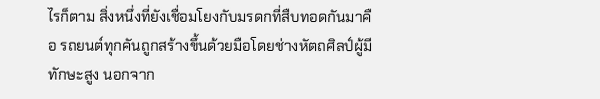ไรก็ตาม สิ่งหนึ่งที่ยังเชื่อมโยงกับมรดกที่สืบทอดกันมาคือ รถยนต์ทุกคันถูกสร้างขึ้นด้วยมือโดยช่างหัตถศิลป์ผู้มีทักษะสูง นอกจาก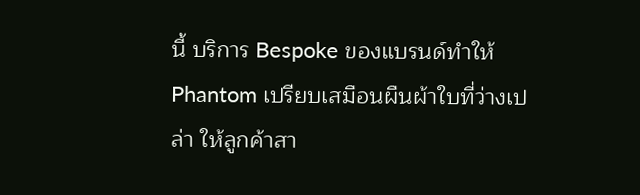นี้ บริการ Bespoke ของแบรนด์ทำให้ Phantom เปรียบเสมือนผืนผ้าใบที่ว่างเปล่า ให้ลูกค้าสา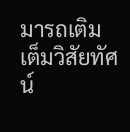มารถเติมเต็มวิสัยทัศน์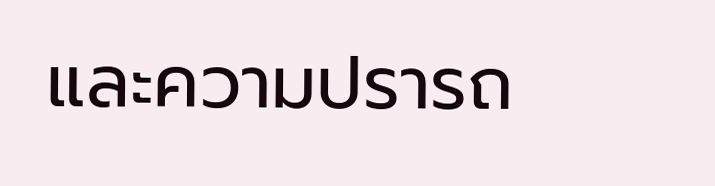และความปรารถ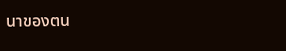นาของตน